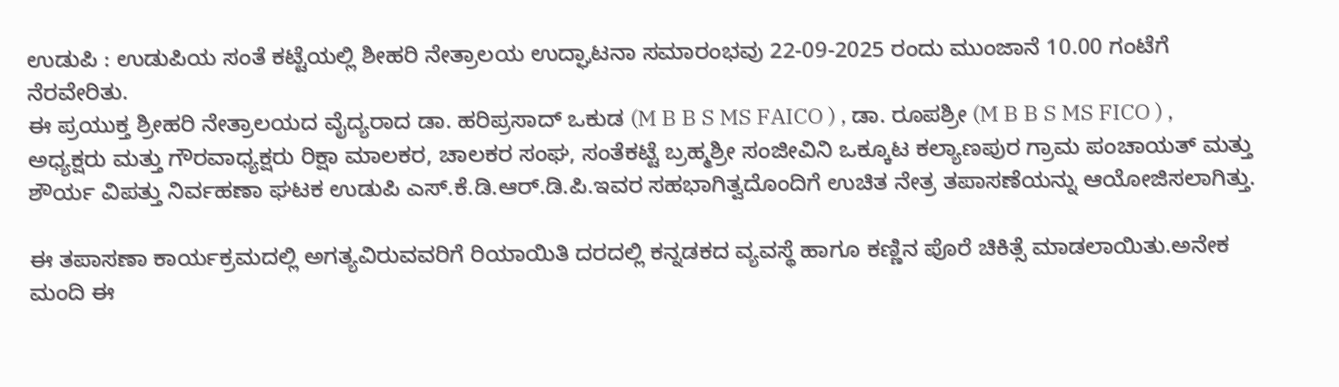ಉಡುಪಿ : ಉಡುಪಿಯ ಸಂತೆ ಕಟ್ಟೆಯಲ್ಲಿ ಶೀಹರಿ ನೇತ್ರಾಲಯ ಉದ್ಘಾಟನಾ ಸಮಾರಂಭವು 22-09-2025 ರಂದು ಮುಂಜಾನೆ 10.00 ಗಂಟೆಗೆ ನೆರವೇರಿತು.
ಈ ಪ್ರಯುಕ್ತ ಶ್ರೀಹರಿ ನೇತ್ರಾಲಯದ ವೈದ್ಯರಾದ ಡಾ. ಹರಿಪ್ರಸಾದ್ ಒಕುಡ (M B B S MS FAICO ) , ಡಾ. ರೂಪಶ್ರೀ (M B B S MS FICO ) , ಅಧ್ಯಕ್ಷರು ಮತ್ತು ಗೌರವಾಧ್ಯಕ್ಷರು ರಿಕ್ಷಾ ಮಾಲಕರ, ಚಾಲಕರ ಸಂಘ, ಸಂತೆಕಟ್ಟೆ ಬ್ರಹ್ಮಶ್ರೀ ಸಂಜೀವಿನಿ ಒಕ್ಕೂಟ ಕಲ್ಯಾಣಪುರ ಗ್ರಾಮ ಪಂಚಾಯತ್ ಮತ್ತು ಶೌರ್ಯ ವಿಪತ್ತು ನಿರ್ವಹಣಾ ಘಟಕ ಉಡುಪಿ ಎಸ್.ಕೆ.ಡಿ.ಆರ್.ಡಿ.ಪಿ.ಇವರ ಸಹಭಾಗಿತ್ವದೊಂದಿಗೆ ಉಚಿತ ನೇತ್ರ ತಪಾಸಣೆಯನ್ನು ಆಯೋಜಿಸಲಾಗಿತ್ತು.

ಈ ತಪಾಸಣಾ ಕಾರ್ಯಕ್ರಮದಲ್ಲಿ ಅಗತ್ಯವಿರುವವರಿಗೆ ರಿಯಾಯಿತಿ ದರದಲ್ಲಿ ಕನ್ನಡಕದ ವ್ಯವಸ್ಥೆ ಹಾಗೂ ಕಣ್ಣಿನ ಪೊರೆ ಚಿಕಿತ್ಸೆ ಮಾಡಲಾಯಿತು.ಅನೇಕ ಮಂದಿ ಈ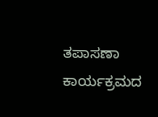ತಪಾಸಣಾ ಕಾರ್ಯಕ್ರಮದ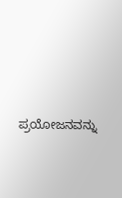ಪ್ರಯೋಜನವನ್ನು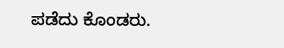ಪಡೆದು ಕೊಂಡರು.